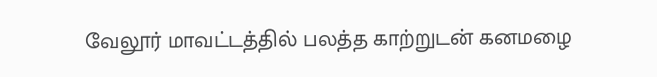வேலூர் மாவட்டத்தில் பலத்த காற்றுடன் கனமழை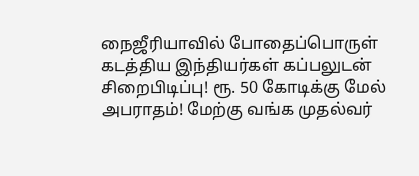நைஜீரியாவில் போதைப்பொருள் கடத்திய இந்தியர்கள் கப்பலுடன் சிறைபிடிப்பு! ரூ. 50 கோடிக்கு மேல் அபராதம்! மேற்கு வங்க முதல்வர்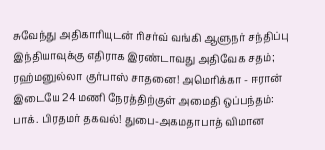சுவேந்து அதிகாரியுடன் ரிசர்வ் வங்கி ஆளுநர் சந்திப்பு இந்தியாவுக்கு எதிராக இரண்டாவது அதிவேக சதம்; ரஹ்மனுல்லா குர்பாஸ் சாதனை! அமெரிக்கா - ஈரான் இடையே 24 மணி நேரத்திற்குள் அமைதி ஒப்பந்தம்: பாக். பிரதமர் தகவல்! துபை-அகமதாபாத் விமான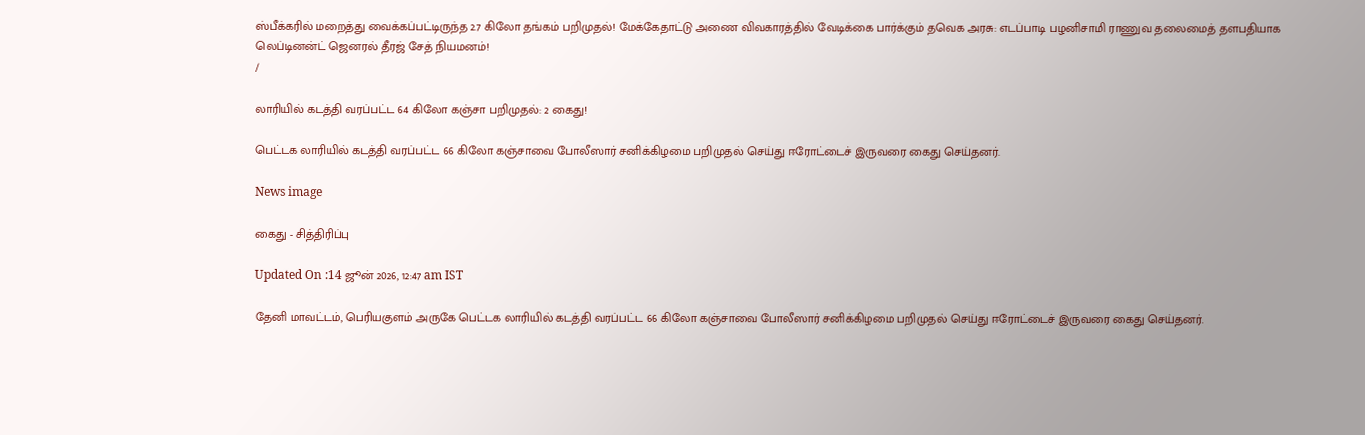ஸ்பீக்கரில் மறைத்து வைக்கப்பட்டிருந்த 2.7 கிலோ தங்கம் பறிமுதல்! மேக்கேதாட்டு அணை விவகாரத்தில் வேடிக்கை பார்க்கும் தவெக அரசு: எடப்பாடி பழனிசாமி ராணுவ தலைமைத் தளபதியாக லெப்டினன்ட் ஜெனரல் தீரஜ் சேத் நியமனம்!
/

லாரியில் கடத்தி வரப்பட்ட 64 கிலோ கஞ்சா பறிமுதல்: 2 கைது!

பெட்டக லாரியில் கடத்தி வரப்பட்ட 66 கிலோ கஞ்சாவை போலீஸார் சனிக்கிழமை பறிமுதல் செய்து ஈரோட்டைச் இருவரை கைது செய்தனர்.

News image

கைது - சித்திரிப்பு

Updated On :14 ஜூன் 2026, 12:47 am IST

தேனி மாவட்டம், பெரியகுளம் அருகே பெட்டக லாரியில் கடத்தி வரப்பட்ட 66 கிலோ கஞ்சாவை போலீஸார் சனிக்கிழமை பறிமுதல் செய்து ஈரோட்டைச் இருவரை கைது செய்தனர்.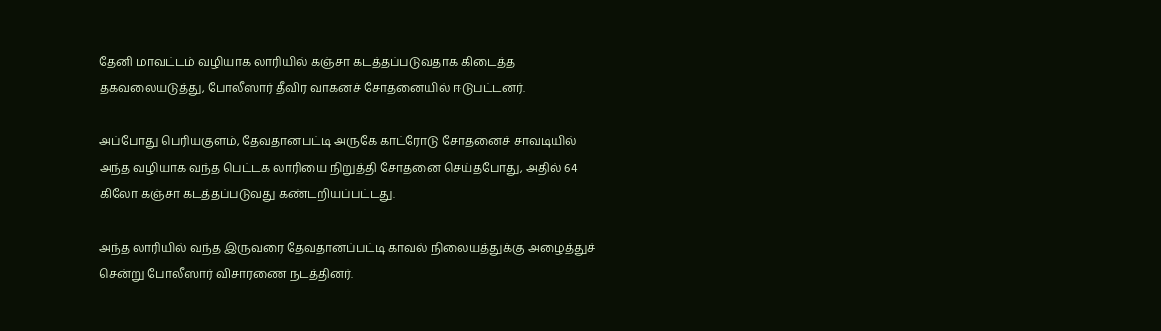தேனி மாவட்டம் வழியாக லாரியில் கஞ்சா கடத்தப்படுவதாக கிடைத்த தகவலையடுத்து, போலீஸார் தீவிர வாகனச் சோதனையில் ஈடுபட்டனர்.

அப்போது பெரியகுளம், தேவதானபட்டி அருகே காட்ரோடு சோதனைச் சாவடியில் அந்த வழியாக வந்த பெட்டக லாரியை நிறுத்தி சோதனை செய்தபோது, அதில் 64 கிலோ கஞ்சா கடத்தப்படுவது கண்டறியப்பட்டது.

அந்த லாரியில் வந்த இருவரை தேவதானப்பட்டி காவல் நிலையத்துக்கு அழைத்துச் சென்று போலீஸார் விசாரணை நடத்தினர்.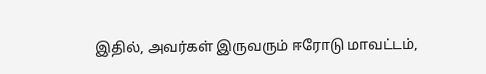இதில், அவர்கள் இருவரும் ஈரோடு மாவட்டம்,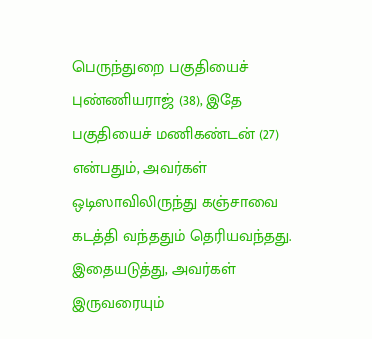பெருந்துறை பகுதியைச் புண்ணியராஜ் (38), இதே பகுதியைச் மணிகண்டன் (27) என்பதும், அவர்கள் ஒடிஸாவிலிருந்து கஞ்சாவை கடத்தி வந்ததும் தெரியவந்தது. இதையடுத்து, அவர்கள் இருவரையும்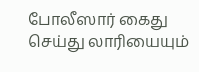போலீஸார் கைது செய்து லாரியையும்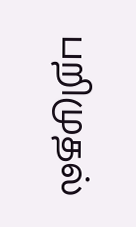பறிமுதல்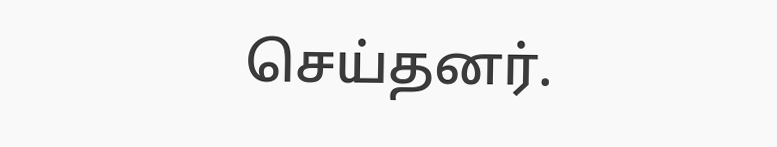செய்தனர்.